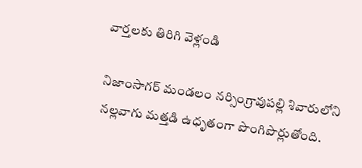వార్తలకు తిరిగి వెళ్లండి

నిజాంసాగర్ మండలం నర్సింగ్రావుపల్లి శివారులోని నల్లవాగు మత్తడి ఉధృతంగా పొంగిపొర్లుతోంది.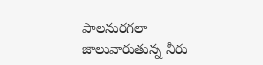పాలనురగలా జాలువారుతున్న నీరు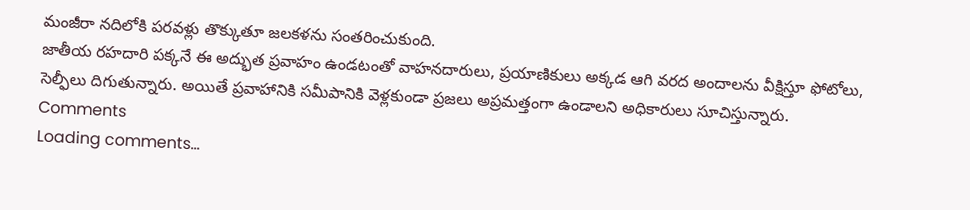మంజీరా నదిలోకి పరవళ్లు తొక్కుతూ జలకళను సంతరించుకుంది.
జాతీయ రహదారి పక్కనే ఈ అద్భుత ప్రవాహం ఉండటంతో వాహనదారులు, ప్రయాణికులు అక్కడ ఆగి వరద అందాలను వీక్షిస్తూ ఫోటోలు, సెల్ఫీలు దిగుతున్నారు. అయితే ప్రవాహానికి సమీపానికి వెళ్లకుండా ప్రజలు అప్రమత్తంగా ఉండాలని అధికారులు సూచిస్తున్నారు.
Comments
Loading comments...